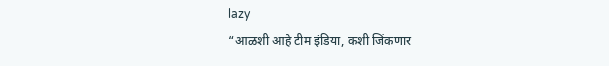lazy
“आळशी आहे टीम इंडिया, कशी जिंकणार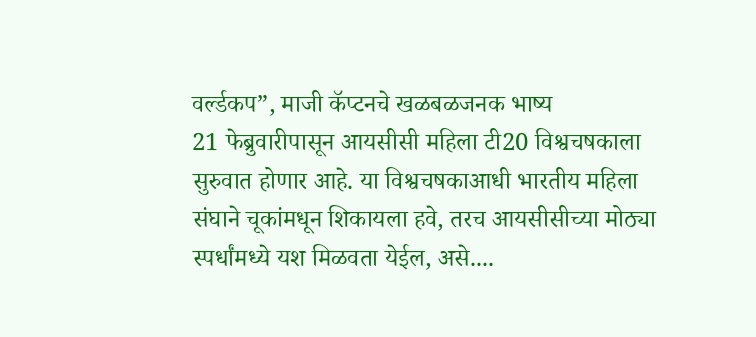वर्ल्डकप”, माजी कॅप्टनचे खळबळजनक भाष्य
21 फेब्रुवारीपासून आयसीसी महिला टी20 विश्वचषकाला सुरुवात होणार आहे. या विश्वचषकाआधी भारतीय महिला संघाने चूकांमधून शिकायला हवे, तरच आयसीसीच्या मोठ्या स्पर्धांमध्ये यश मिळवता येईल, असे....